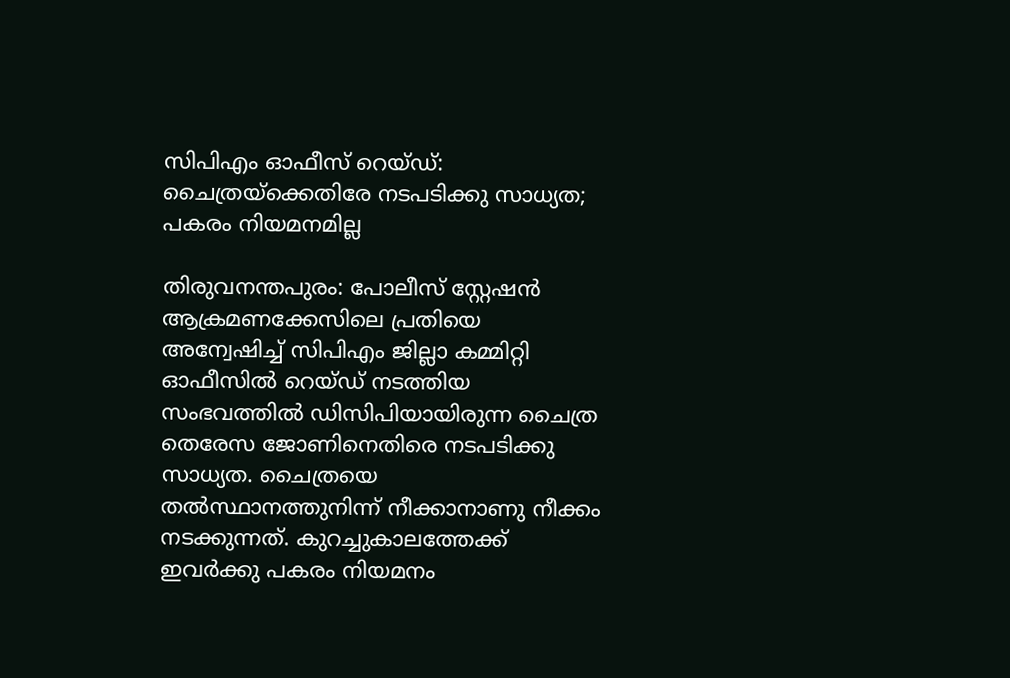സിപിഎം ഓഫീസ് റെയ്ഡ്: ചൈത്രയ്ക്കെതിരേ നടപടിക്കു സാധ്യത; പകരം നിയമനമില്ല

തിരുവനന്തപുരം: പോലീസ് സ്റ്റേഷന്‍ ആക്രമണക്കേസിലെ പ്രതിയെ അന്വേഷിച്ച്‌ സിപിഎം ജില്ലാ കമ്മിറ്റി ഓഫീസില്‍ റെയ്ഡ് നടത്തിയ സംഭവത്തില്‍ ഡിസിപിയായിരുന്ന ചൈത്ര തെരേസ ജോണിനെതിരെ നടപടിക്കു സാധ്യത. ചൈത്രയെ തല്‍സ്ഥാനത്തുനിന്ന് നീക്കാനാണു നീക്കം നടക്കുന്നത്. കുറച്ചുകാലത്തേക്ക് ഇവര്‍ക്കു പകരം നിയമനം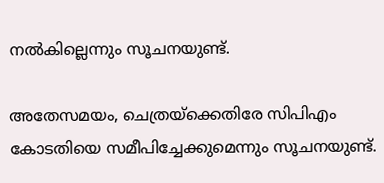നല്‍കില്ലെന്നും സൂചനയുണ്ട്.

അതേസമയം, ചെത്രയ്ക്കെതിരേ സിപിഎം കോടതിയെ സമീപിച്ചേക്കുമെന്നും സൂചനയുണ്ട്.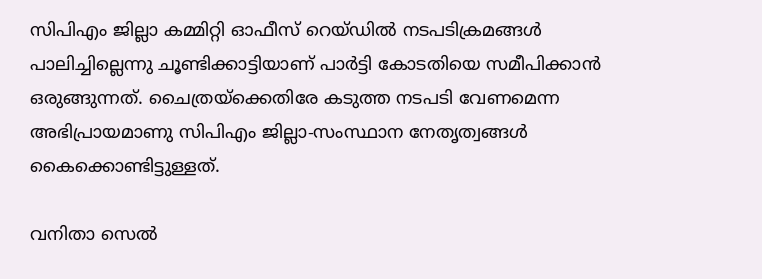സിപിഎം ജില്ലാ കമ്മിറ്റി ഓഫീസ് റെയ്ഡില്‍ നടപടിക്രമങ്ങള്‍ പാലിച്ചില്ലെന്നു ചൂണ്ടിക്കാട്ടിയാണ് പാര്‍ട്ടി കോടതിയെ സമീപിക്കാന്‍ ഒരുങ്ങുന്നത്. ചൈത്രയ്ക്കെതിരേ കടുത്ത നടപടി വേണമെന്ന അഭിപ്രായമാണു സിപിഎം ജില്ലാ-സംസ്ഥാന നേതൃത്വങ്ങള്‍ കൈക്കൊണ്ടിട്ടുള്ളത്.

വനിതാ സെല്‍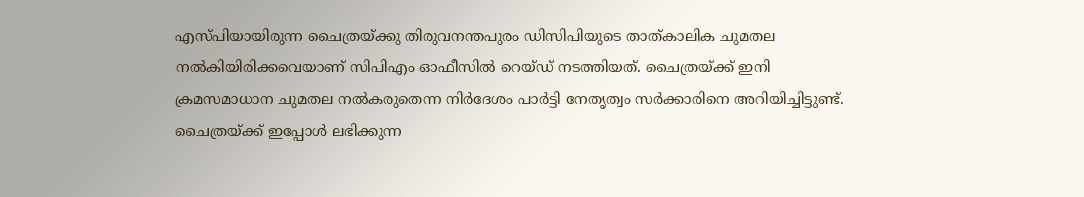എസ്പിയായിരുന്ന ചൈത്രയ്ക്കു തിരുവനന്തപുരം ഡിസിപിയുടെ താത്കാലിക ചുമതല നല്‍കിയിരിക്കവെയാണ് സിപിഎം ഓഫീസില്‍ റെയ്ഡ് നടത്തിയത്. ചൈത്രയ്ക്ക് ഇനി ക്രമസമാധാന ചുമതല നല്‍കരുതെന്ന നിര്‍ദേശം പാര്‍ട്ടി നേതൃത്വം സര്‍ക്കാരിനെ അറിയിച്ചിട്ടുണ്ട്. ചൈത്രയ്ക്ക് ഇപ്പോള്‍ ലഭിക്കുന്ന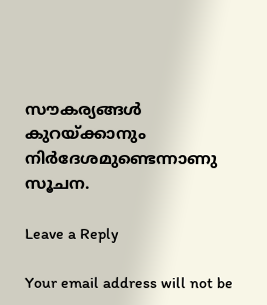സൗകര്യങ്ങള്‍ കുറയ്ക്കാനും നിര്‍ദേശമുണ്ടെന്നാണു സൂചന.

Leave a Reply

Your email address will not be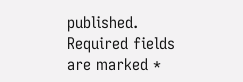published. Required fields are marked *